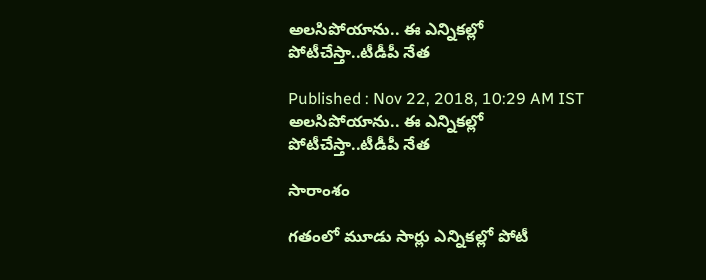అలసిపోయాను.. ఈ ఎన్నికల్లో పోటీచేస్తా..టీడీపీ నేత

Published : Nov 22, 2018, 10:29 AM IST
అలసిపోయాను.. ఈ ఎన్నికల్లో పోటీచేస్తా..టీడీపీ నేత

సారాంశం

గతంలో మూడు సార్లు ఎన్నికల్లో పోటీ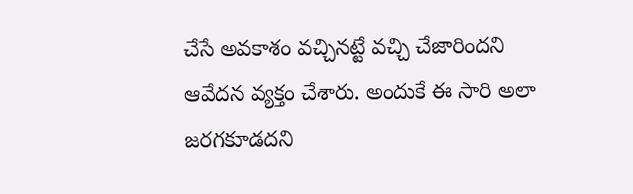చేసే అవకాశం వచ్చినట్టే వచ్చి చేజారిందని ఆవేదన వ్యక్తం చేశారు. అందుకే ఈ సారి అలా జరగకూడదని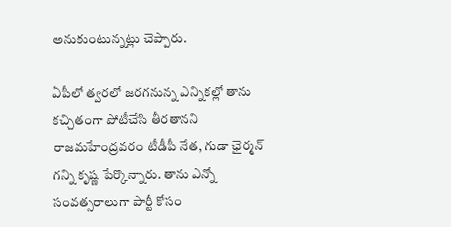అనుకుంటున్నట్లు చెప్పారు.

ఏపీలో త్వరలో జరగనున్న ఎన్నికల్లో తాను కచ్చితంగా పోటీచేసి తీరతానని రాజమహేంద్రవరం టీడీపీ నేత, గుడా ఛైర్మన్ గన్ని కృష్ణ పేర్కొన్నారు. తాను ఎన్నో సంవత్సరాలుగా పార్టీ కోసం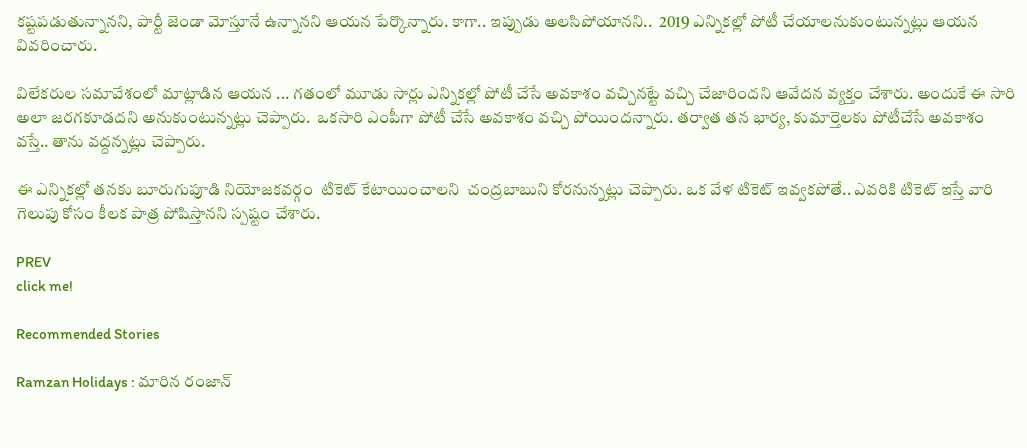కష్టపడుతున్నానని, పార్టీ జెండా మోస్తూనే ఉన్నానని ఆయన పేర్కొన్నారు. కాగా.. ఇప్పుడు అలసిపోయానని..  2019 ఎన్నికల్లో పోటీ చేయాలనుకుంటున్నట్లు ఆయన వివరించారు.

విలేకరుల సమావేశంలో మాట్లాడిన ఆయన ... గతంలో మూడు సార్లు ఎన్నికల్లో పోటీ చేసే అవకాశం వచ్చినట్టే వచ్చి చేజారిందని ఆవేదన వ్యక్తం చేశారు. అందుకే ఈ సారి అలా జరగకూడదని అనుకుంటున్నట్లు చెప్పారు.  ఒకసారి ఎంపీగా పోటీ చేసే అవకాశం వచ్చి పోయిందన్నారు. తర్వాత తన భార్య, కుమార్తెలకు పోటీచేసే అవకాశం వస్తే.. తాను వద్దన్నట్లు చెప్పారు.

ఈ ఎన్నికల్లో తనకు బూరుగుపూడి నియోజకవర్గం  టికెట్ కేటాయించాలని  చంద్రబాబుని కోరనున్నట్లు చెప్పారు. ఒక వేళ టికెట్ ఇవ్వకపోతే.. ఎవరికి టికెట్ ఇస్తే వారి గెలుపు కోసం కీలక పాత్ర పోషిస్తానని స్పష్టం చేశారు.

PREV
click me!

Recommended Stories

Ramzan Holidays : మారిన రంజాన్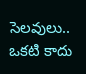సెలవులు.. ఒకటి కాదు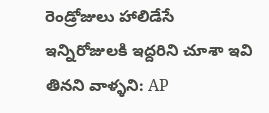రెండ్రోజులు హాలిడేసే
ఇన్నిరోజులకి ఇద్దరిని చూశా ఇవి తినని వాళ్ళని: AP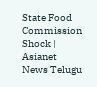State Food Commission Shock | Asianet News Telugu